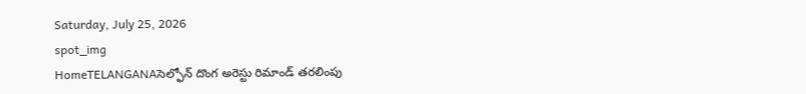Saturday, July 25, 2026
spot_img
HomeTELANGANAసెల్ఫోన్ దొంగ అరెస్టు రిమాండ్ తరలింపు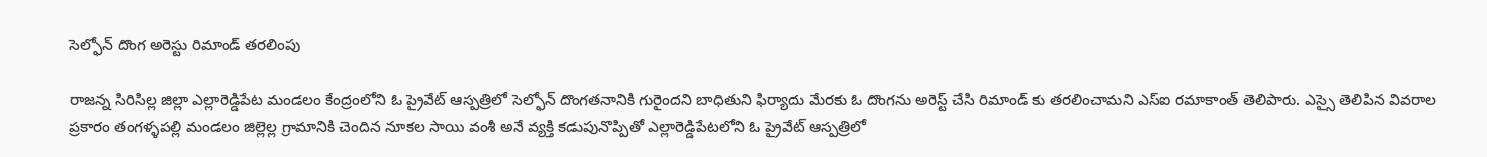సెల్ఫోన్ దొంగ అరెస్టు రిమాండ్ తరలింపు

రాజన్న సిరిసిల్ల జిల్లా ఎల్లారెడ్డిపేట మండలం కేంద్రంలోని ఓ ప్రైవేట్ ఆస్పత్రిలో సెల్ఫోన్ దొంగతనానికి గురైందని బాధితుని ఫిర్యాదు మేరకు ఓ దొంగను అరెస్ట్ చేసి రిమాండ్ కు తరలించామని ఎస్ఐ రమాకాంత్ తెలిపారు. ఎస్సై తెలిపిన వివరాల ప్రకారం తంగళ్ళపల్లి మండలం జిల్లెల్ల గ్రామానికి చెందిన నూకల సాయి వంశీ అనే వ్యక్తి కడుపునొప్పితో ఎల్లారెడ్డిపేటలోని ఓ ప్రైవేట్ ఆస్పత్రిలో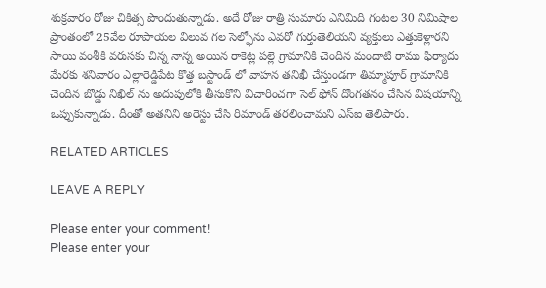శుక్రవారం రోజు చికిత్స పొందుతున్నాడు. అదే రోజు రాత్రి సుమారు ఎనిమిది గంటల 30 నిమిషాల ప్రాంతంలో 25వేల రూపాయల విలువ గల సెల్ఫోను ఎవరో గుర్తుతెలియని వ్యక్తులు ఎత్తుకెళ్లారని సాయి వంశీకి వరుసకు చిన్న నాన్న అయిన రాకెట్ల పల్లె గ్రామానికి చెందిన మందాటి రాము ఫిర్యాదు మేరకు శనివారం ఎల్లారెడ్డిపేట కొత్త బస్టాండ్ లో వాహన తనిఖీ చేస్తుండగా తిమ్మాపూర్ గ్రామానికి చెందిన బొడ్డు నిఖిల్ ను అదుపులోకి తీసుకొని విచారించగా సెల్ ఫోన్ దొంగతనం చేసిన విషయాన్ని ఒప్పుకున్నాడు. దీంతో అతనిని అరెస్టు చేసి రిమాండ్ తరలించామని ఎస్ఐ తెలిపారు.

RELATED ARTICLES

LEAVE A REPLY

Please enter your comment!
Please enter your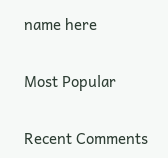name here

Most Popular

Recent Comments